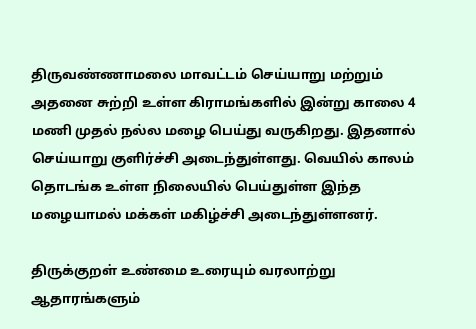திருவண்ணாமலை மாவட்டம் செய்யாறு மற்றும் அதனை சுற்றி உள்ள கிராமங்களில் இன்று காலை 4 மணி முதல் நல்ல மழை பெய்து வருகிறது. இதனால் செய்யாறு குளிர்ச்சி அடைந்துள்ளது. வெயில் காலம் தொடங்க உள்ள நிலையில் பெய்துள்ள இந்த மழையாமல் மக்கள் மகிழ்ச்சி அடைந்துள்ளனர்.

திருக்குறள் உண்மை உரையும் வரலாற்று ஆதாரங்களும்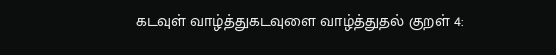கடவுள் வாழ்த்துகடவுளை வாழ்த்துதல் குறள் 4: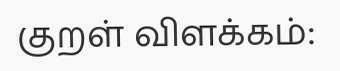குறள் விளக்கம்: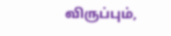விருப்பும்,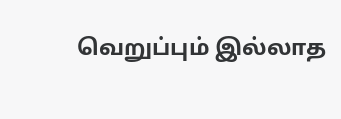வெறுப்பும் இல்லாத